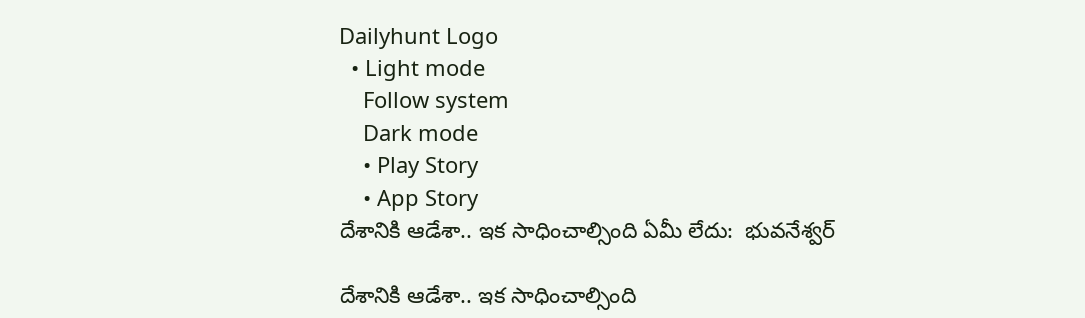Dailyhunt Logo
  • Light mode
    Follow system
    Dark mode
    • Play Story
    • App Story
దేశానికి ఆడేశా.. ఇక సాధించాల్సింది ఏమీ లేదు:  భువనేశ్వర్

దేశానికి ఆడేశా.. ఇక సాధించాల్సింది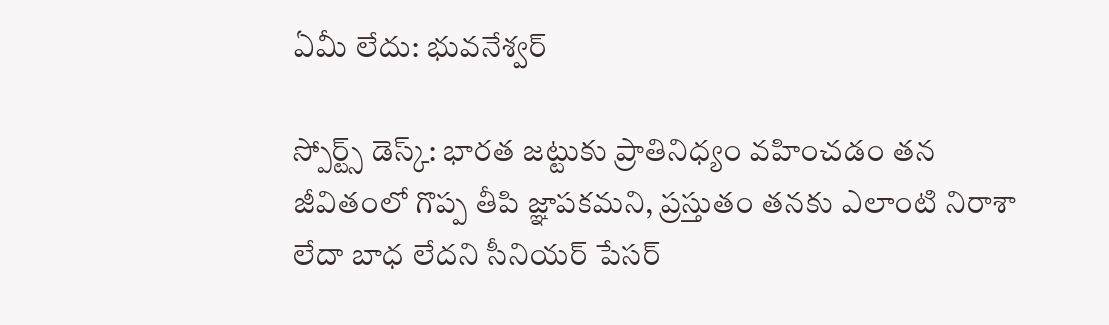ఏమీ లేదు: భువనేశ్వర్

స్పోర్ట్స్ డెస్క్: భారత జట్టుకు ప్రాతినిధ్యం వహించడం తన జీవితంలో గొప్ప తీపి జ్ఞాపకమని, ప్రస్తుతం తనకు ఎలాంటి నిరాశా లేదా బాధ లేదని సీనియర్ పేసర్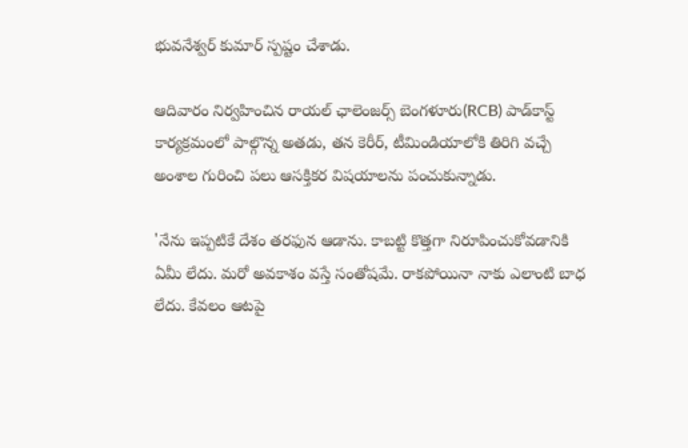భువనేశ్వర్ కుమార్ స్పష్టం చేశాడు.

ఆదివారం నిర్వహించిన రాయల్ ఛాలెంజర్స్ బెంగళూరు(RCB) పాడ్‌కాస్ట్ కార్యక్రమంలో పాల్గొన్న అతడు, తన కెరీర్, టీమిండియాలోకి తిరిగి వచ్చే అంశాల గురించి పలు ఆసక్తికర విషయాలను పంచుకున్నాడు.

'నేను ఇప్పటికే దేశం తరఫున ఆడాను. కాబట్టి కొత్తగా నిరూపించుకోవడానికి ఏమీ లేదు. మరో అవకాశం వస్తే సంతోషమే. రాకపోయినా నాకు ఎలాంటి బాధ లేదు. కేవలం ఆటపై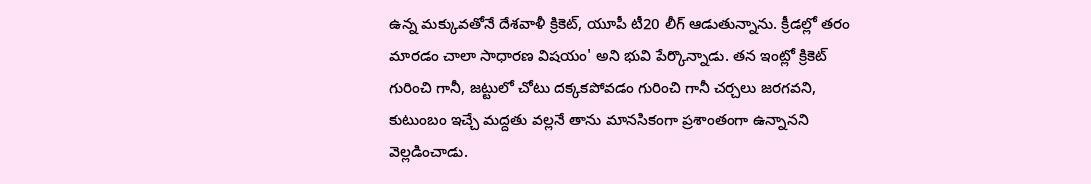ఉన్న మక్కువతోనే దేశవాళీ క్రికెట్, యూపీ టీ20 లీగ్ ఆడుతున్నాను. క్రీడల్లో తరం మారడం చాలా సాధారణ విషయం' అని భువి పేర్కొన్నాడు. తన ఇంట్లో క్రికెట్ గురించి గానీ, జట్టులో చోటు దక్కకపోవడం గురించి గానీ చర్చలు జరగవని, కుటుంబం ఇచ్చే మద్దతు వల్లనే తాను మానసికంగా ప్రశాంతంగా ఉన్నానని వెల్లడించాడు.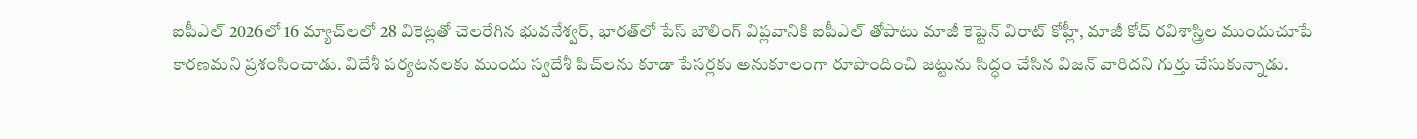ఐపీఎల్ 2026లో 16 మ్యాచ్‌లలో 28 వికెట్లతో చెలరేగిన భువనేశ్వర్, భారత్‌లో పేస్ బౌలింగ్ విప్లవానికి ఐపీఎల్ తోపాటు మాజీ కెప్టెన్ విరాట్ కోహ్లీ, మాజీ కోచ్ రవిశాస్త్రిల ముందుచూపే కారణమని ప్రశంసించాడు. విదేశీ పర్యటనలకు ముందు స్వదేశీ పిచ్‌లను కూడా పేసర్లకు అనుకూలంగా రూపొందించి జట్టును సిద్ధం చేసిన విజన్ వారిదని గుర్తు చేసుకున్నాడు.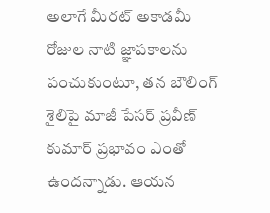అలాగే మీరట్ అకాడమీ రోజుల నాటి జ్ఞాపకాలను పంచుకుంటూ, తన బౌలింగ్ శైలిపై మాజీ పేసర్ ప్రవీణ్ కుమార్ ప్రభావం ఎంతో ఉందన్నాడు. ఆయన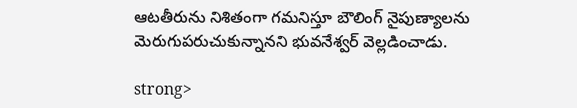ఆటతీరును నిశితంగా గమనిస్తూ బౌలింగ్ నైపుణ్యాలను మెరుగుపరుచుకున్నానని భువనేశ్వర్ వెల్లడించాడు.

strong>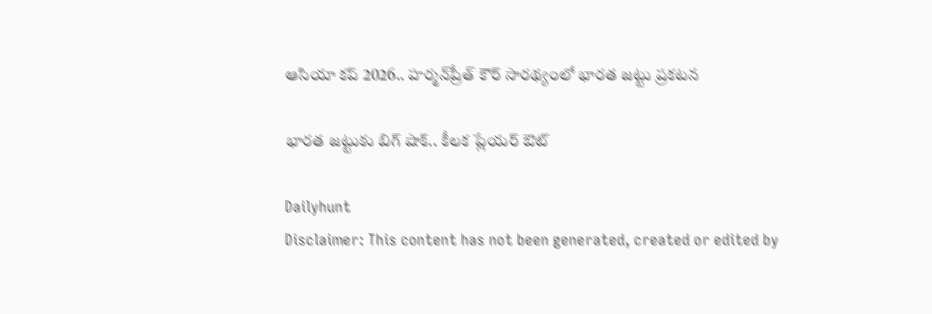ఆసియా కప్ 2026.. హర్మన్‌ప్రీత్ కౌర్ సారథ్యంలో భారత జట్టు ప్రకటన

భారత జట్టుకు బిగ్ షాక్.. కీలక ప్లేయర్ ఔట్

Dailyhunt
Disclaimer: This content has not been generated, created or edited by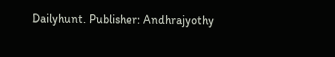Dailyhunt. Publisher: Andhrajyothy